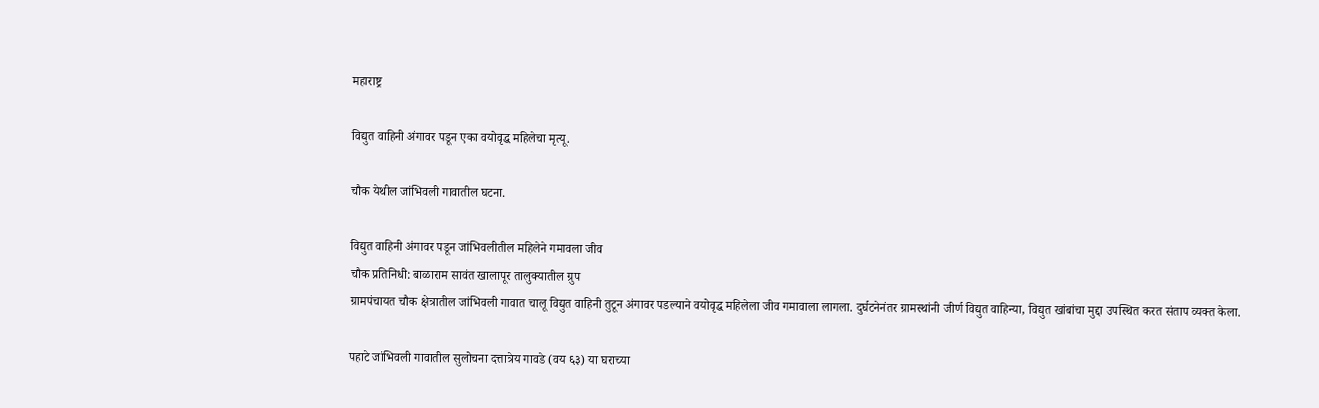महाराष्ट्र

विद्युत वाहिनी अंगावर पडून एका वयोवृद्ध महिलेचा मृत्यू.

चौक येथील जांभिवली गावातील घटना.

विद्युत वाहिनी अंगावर पडून जांभिवलीतील महिलेने गमावला जीव
चौक प्रतिनिधी: बाळाराम सावंत खालापूर तालुक्यातील ग्रुप
ग्रामपंचायत चौक क्षेत्रातील जांभिवली गावात चालू विद्युत वाहिनी तुटून अंगावर पडल्याने वयोवृद्ध महिलेला जीव गमावाला लागला. दुर्घटनेनंतर ग्रामस्थांनी जीर्ण विद्युत वाहिन्या, विद्युत खांबांचा मुद्दा उपस्थित करत संताप व्यक्त केला.

पहाटे जांभिवली गावातील सुलोचना दत्तात्रेय गावडे (वय ६३) या घराच्या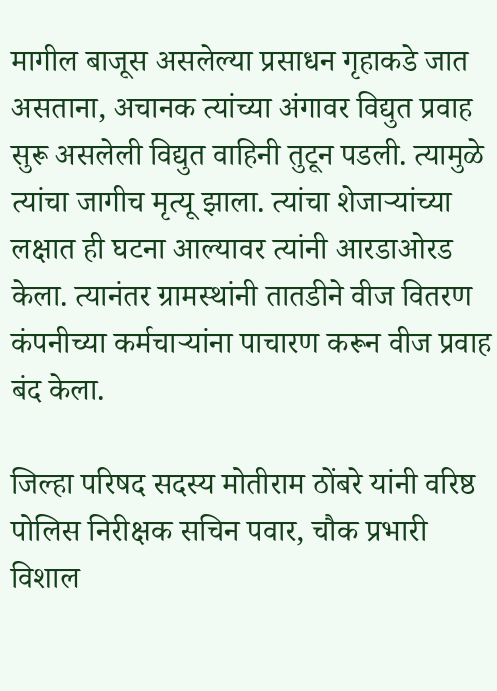मागील बाजूस असलेल्या प्रसाधन गृहाकडे जात असताना, अचानक त्यांच्या अंगावर विद्युत प्रवाह सुरू असलेली विद्युत वाहिनी तुटून पडली. त्यामुळे त्यांचा जागीच मृत्यू झाला. त्यांचा शेजाऱ्यांच्या लक्षात ही घटना आल्यावर त्यांनी आरडाओरड केला. त्यानंतर ग्रामस्थांनी तातडीने वीज वितरण कंपनीच्या कर्मचाऱ्यांना पाचारण करून वीज प्रवाह बंद केला.

जिल्हा परिषद सदस्य मोतीराम ठोंबरे यांनी वरिष्ठ पोलिस निरीक्षक सचिन पवार, चौक प्रभारी विशाल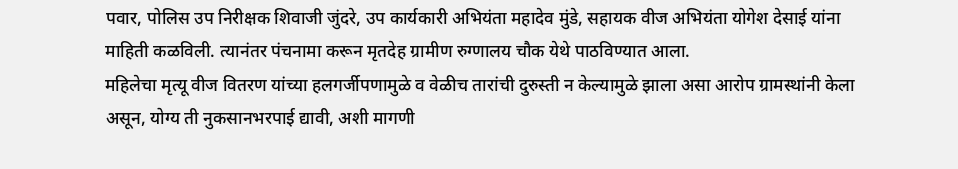पवार, पोलिस उप निरीक्षक शिवाजी जुंदरे, उप कार्यकारी अभियंता महादेव मुंडे, सहायक वीज अभियंता योगेश देसाई यांना माहिती कळविली. त्यानंतर पंचनामा करून मृतदेह ग्रामीण रुग्णालय चौक येथे पाठविण्यात आला.
महिलेचा मृत्यू वीज वितरण यांच्या हलगर्जीपणामुळे व वेळीच तारांची दुरुस्ती न केल्यामुळे झाला असा आरोप ग्रामस्थांनी केला असून, योग्य ती नुकसानभरपाई द्यावी, अशी मागणी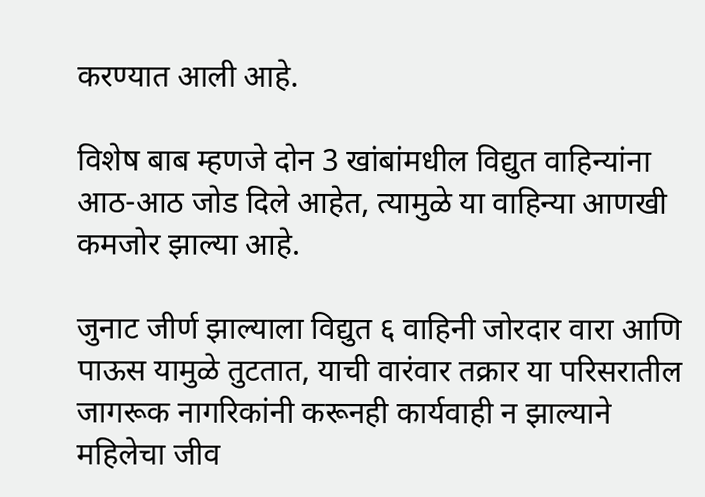करण्यात आली आहे.

विशेष बाब म्हणजे दोन 3 खांबांमधील विद्युत वाहिन्यांना आठ-आठ जोड दिले आहेत, त्यामुळे या वाहिन्या आणखी कमजोर झाल्या आहे.

जुनाट जीर्ण झाल्याला विद्युत ६ वाहिनी जोरदार वारा आणि पाऊस यामुळे तुटतात, याची वारंवार तक्रार या परिसरातील जागरूक नागरिकांनी करूनही कार्यवाही न झाल्याने महिलेचा जीव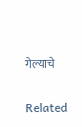गेल्याचे

Related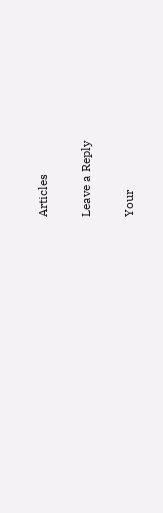Articles

Leave a Reply

Your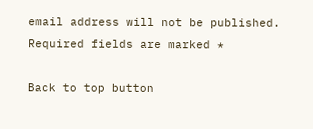email address will not be published. Required fields are marked *

Back to top button